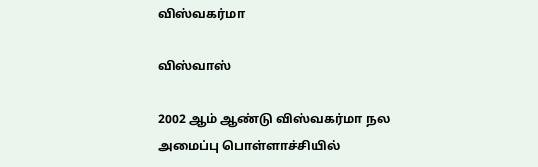விஸ்வகர்மா

விஸ்வாஸ்

2002 ஆம் ஆண்டு விஸ்வகர்மா நல அமைப்பு பொள்ளாச்சியில்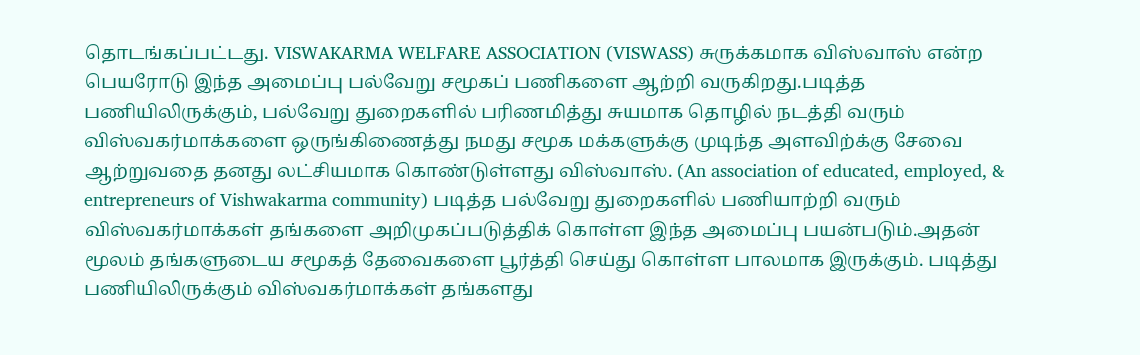தொடங்கப்பட்டது. VISWAKARMA WELFARE ASSOCIATION (VISWASS) சுருக்கமாக விஸ்வாஸ் என்ற பெயரோடு இந்த அமைப்பு பல்வேறு சமூகப் பணிகளை ஆற்றி வருகிறது.படித்த பணியிலிருக்கும், பல்வேறு துறைகளில் பரிணமித்து சுயமாக தொழில் நடத்தி வரும் விஸ்வகர்மாக்களை ஒருங்கிணைத்து நமது சமூக மக்களுக்கு முடிந்த அளவிற்க்கு சேவை ஆற்றுவதை தனது லட்சியமாக கொண்டுள்ளது விஸ்வாஸ். (An association of educated, employed, & entrepreneurs of Vishwakarma community) படித்த பல்வேறு துறைகளில் பணியாற்றி வரும் விஸ்வகர்மாக்கள் தங்களை அறிமுகப்படுத்திக் கொள்ள இந்த அமைப்பு பயன்படும்.அதன் மூலம் தங்களுடைய சமூகத் தேவைகளை பூர்த்தி செய்து கொள்ள பாலமாக இருக்கும். படித்து பணியிலிருக்கும் விஸ்வகர்மாக்கள் தங்களது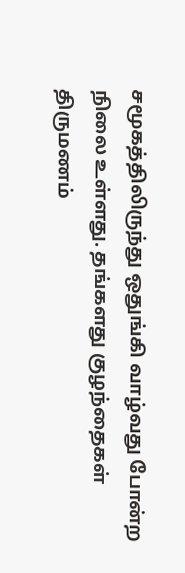சமூகத்திலிருந்து ஒதுங்கி வாழ்வது போன்ற நிலை உள்ளது. தங்களது குழந்தைகள் திருமணம்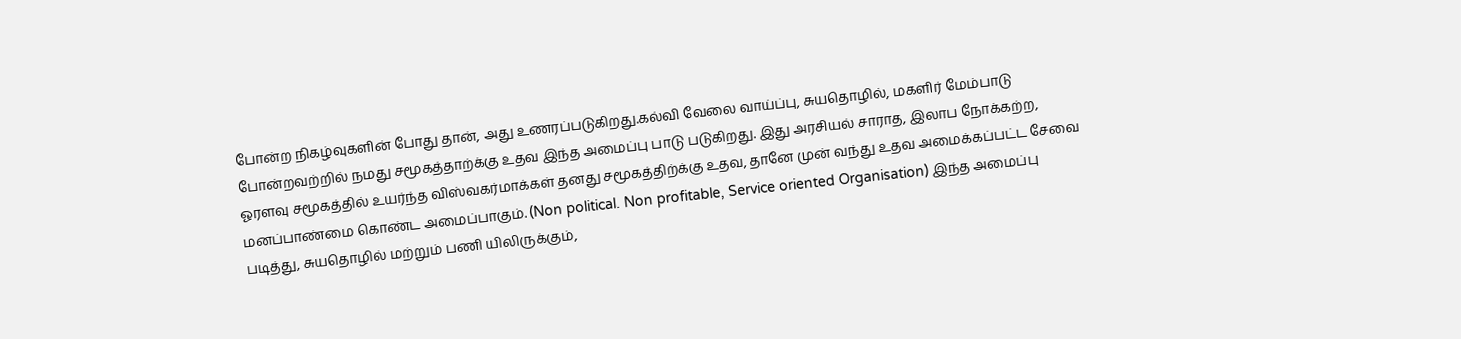போன்ற நிகழ்வுகளின் போது தான், அது உணரப்படுகிறது.கல்வி வேலை வாய்ப்பு, சுயதொழில், மகளிர் மேம்பாடு போன்றவற்றில் நமது சமூகத்தாற்க்கு உதவ இந்த அமைப்பு பாடு படுகிறது. இது அரசியல் சாராத, இலாப நோக்கற்ற, ஓரளவு சமூகத்தில் உயர்ந்த விஸ்வகர்மாக்கள் தனது சமூகத்திற்க்கு உதவ, தானே முன் வந்து உதவ அமைக்கப்பட்ட சேவை மனப்பாண்மை கொண்ட அமைப்பாகும். (Non political. Non profitable, Service oriented Organisation) இந்த அமைப்பு படித்து, சுயதொழில் மற்றும் பணி யிலிருக்கும்,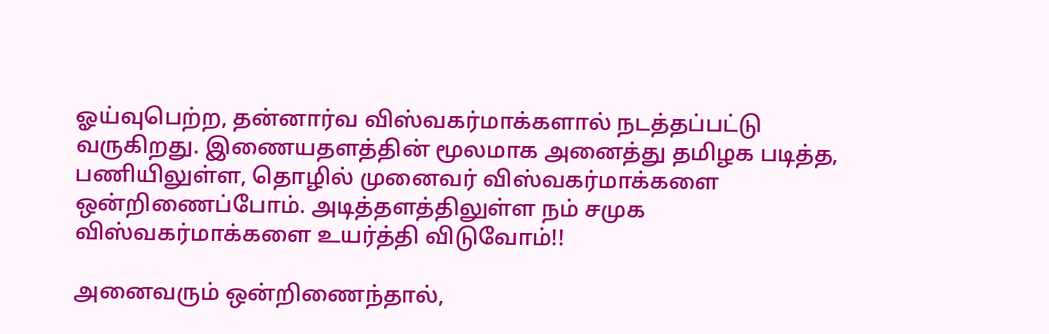ஓய்வுபெற்ற, தன்னார்வ விஸ்வகர்மாக்களால் நடத்தப்பட்டு வருகிறது. இணையதளத்தின் மூலமாக அனைத்து தமிழக படித்த, பணியிலுள்ள, தொழில் முனைவர் விஸ்வகர்மாக்களை ஒன்றிணைப்போம். அடித்தளத்திலுள்ள நம் சமுக விஸ்வகர்மாக்களை உயர்த்தி விடுவோம்!!

அனைவரும் ஒன்றிணைந்தால்,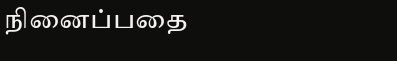நினைப்பதை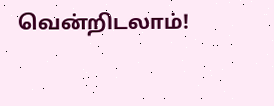வென்றிடலாம்!